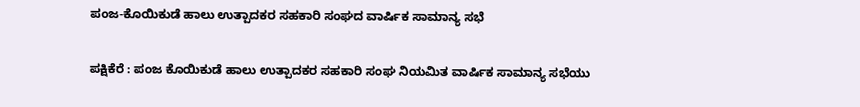ಪಂಜ-ಕೊಯಿಕುಡೆ ಹಾಲು ಉತ್ಪಾದಕರ ಸಹಕಾರಿ ಸಂಘದ ವಾರ್ಷಿಕ ಸಾಮಾನ್ಯ ಸಭೆ

ಪಕ್ಷಿಕೆರೆ : ಪಂಜ ಕೊಯಿಕುಡೆ ಹಾಲು ಉತ್ಪಾದಕರ ಸಹಕಾರಿ ಸಂಘ ನಿಯಮಿತ ವಾರ್ಷಿಕ ಸಾಮಾನ್ಯ ಸಭೆಯು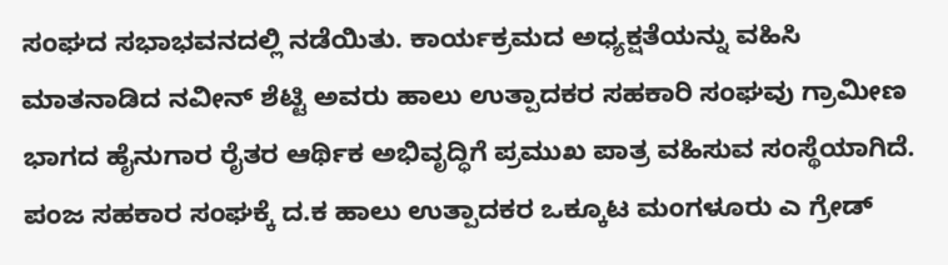ಸಂಘದ ಸಭಾಭವನದಲ್ಲಿ ನಡೆಯಿತು. ಕಾರ್ಯಕ್ರಮದ ಅಧ್ಯಕ್ಷತೆಯನ್ನು ವಹಿಸಿ ಮಾತನಾಡಿದ ನವೀನ್ ಶೆಟ್ಟಿ ಅವರು ಹಾಲು ಉತ್ಪಾದಕರ ಸಹಕಾರಿ ಸಂಘವು ಗ್ರಾಮೀಣ ಭಾಗದ ಹೈನುಗಾರ ರೈತರ ಆರ್ಥಿಕ ಅಭಿವೃದ್ಧಿಗೆ ಪ್ರಮುಖ ಪಾತ್ರ ವಹಿಸುವ ಸಂಸ್ಥೆಯಾಗಿದೆ. ಪಂಜ ಸಹಕಾರ ಸಂಘಕ್ಕೆ ದ.ಕ ಹಾಲು ಉತ್ಪಾದಕರ ಒಕ್ಕೂಟ ಮಂಗಳೂರು ಎ ಗ್ರೇಡ್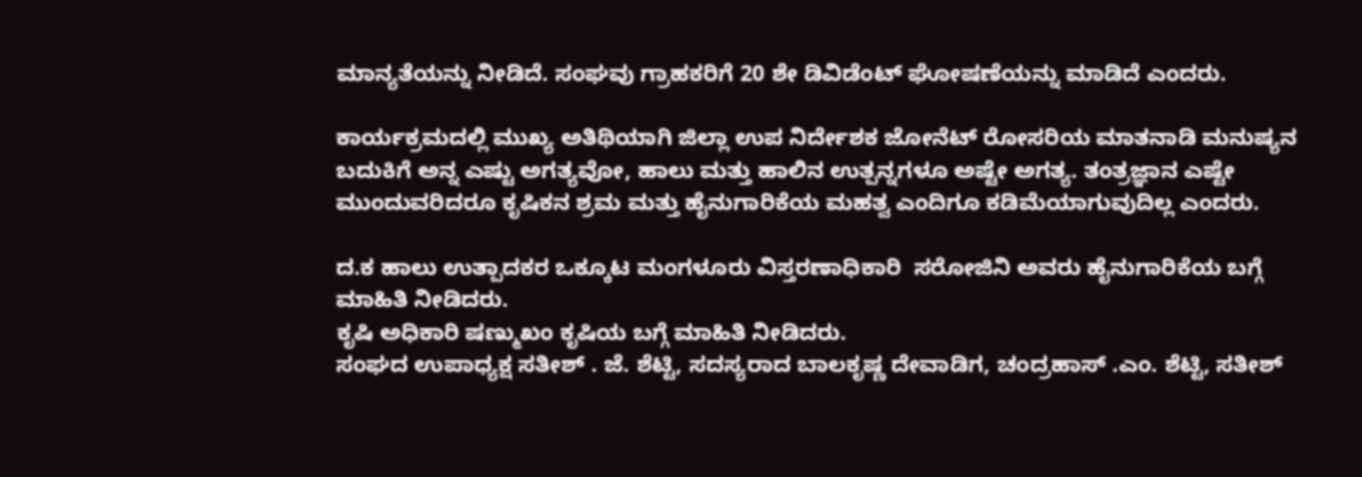ಮಾನ್ಯತೆಯನ್ನು ನೀಡಿದೆ. ಸಂಘವು ಗ್ರಾಹಕರಿಗೆ 20 ಶೇ ಡಿವಿಡೆಂಟ್ ಘೋಷಣೆಯನ್ನು ಮಾಡಿದೆ ಎಂದರು.

ಕಾರ್ಯಕ್ರಮದಲ್ಲಿ ಮುಖ್ಯ ಅತಿಥಿಯಾಗಿ ಜಿಲ್ಲಾ ಉಪ ನಿರ್ದೇಶಕ ಜೋನೆಟ್ ರೋಸರಿಯ ಮಾತನಾಡಿ ಮನುಷ್ಯನ ಬದುಕಿಗೆ ಅನ್ನ ಎಷ್ಟು ಅಗತ್ಯವೋ, ಹಾಲು ಮತ್ತು ಹಾಲಿನ ಉತ್ಪನ್ನಗಳೂ ಅಷ್ಟೇ ಅಗತ್ಯ. ತಂತ್ರಜ್ಞಾನ ಎಷ್ಟೇ ಮುಂದುವರಿದರೂ ಕೃಷಿಕನ ಶ್ರಮ ಮತ್ತು ಹೈನುಗಾರಿಕೆಯ ಮಹತ್ವ ಎಂದಿಗೂ ಕಡಿಮೆಯಾಗುವುದಿಲ್ಲ ಎಂದರು.

ದ.ಕ ಹಾಲು ಉತ್ಪಾದಕರ ಒಕ್ಕೂಟ ಮಂಗಳೂರು ವಿಸ್ತರಣಾಧಿಕಾರಿ  ಸರೋಜಿನಿ ಅವರು ಹೈನುಗಾರಿಕೆಯ ಬಗ್ಗೆ ಮಾಹಿತಿ ನೀಡಿದರು.
ಕೃಷಿ ಅಧಿಕಾರಿ ಷಣ್ಮುಖಂ ಕೃಷಿಯ ಬಗ್ಗೆ ಮಾಹಿತಿ ನೀಡಿದರು.
ಸಂಘದ ಉಪಾಧ್ಯಕ್ಷ ಸತೀಶ್ . ಜೆ. ಶೆಟ್ಟಿ, ಸದಸ್ಯರಾದ ಬಾಲಕೃಷ್ಣ ದೇವಾಡಿಗ, ಚಂದ್ರಹಾಸ್ .ಎಂ. ಶೆಟ್ಟಿ, ಸತೀಶ್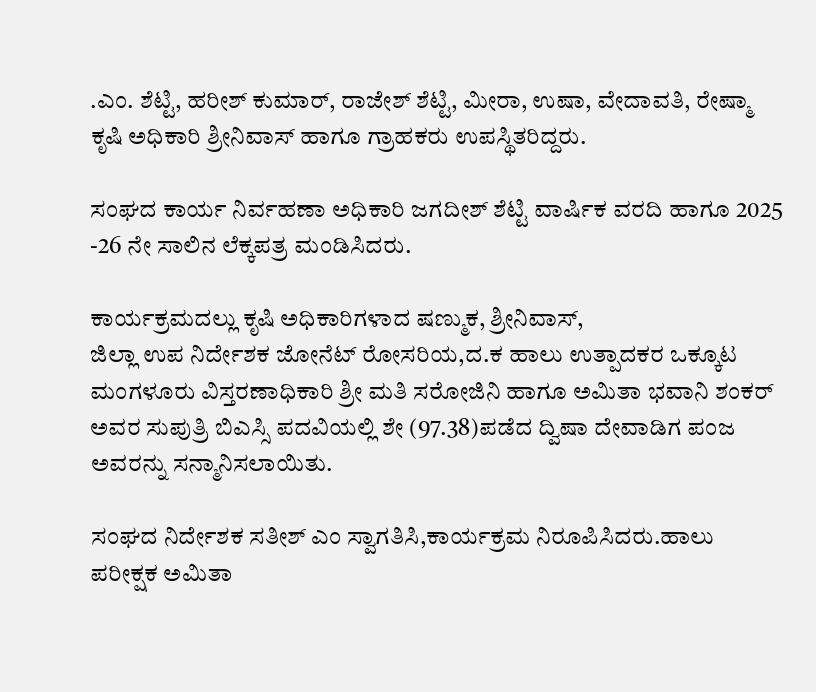.ಎಂ. ಶೆಟ್ಟಿ, ಹರೀಶ್ ಕುಮಾರ್, ರಾಜೇಶ್ ಶೆಟ್ಟಿ, ಮೀರಾ, ಉಷಾ, ವೇದಾವತಿ, ರೇಷ್ಮಾ ಕೃಷಿ ಅಧಿಕಾರಿ ಶ್ರೀನಿವಾಸ್ ಹಾಗೂ ಗ್ರಾಹಕರು ಉಪಸ್ಥಿತರಿದ್ದರು.

ಸಂಘದ ಕಾರ್ಯ ನಿರ್ವಹಣಾ ಅಧಿಕಾರಿ ಜಗದೀಶ್ ಶೆಟ್ಟಿ ವಾರ್ಷಿಕ ವರದಿ ಹಾಗೂ 2025 -26 ನೇ ಸಾಲಿನ ಲೆಕ್ಕಪತ್ರ ಮಂಡಿಸಿದರು.

ಕಾರ್ಯಕ್ರಮದಲ್ಲು ಕೃಷಿ ಅಧಿಕಾರಿಗಳಾದ ಷಣ್ಮುಕ, ಶ್ರೀನಿವಾಸ್,
ಜಿಲ್ಲಾ ಉಪ ನಿರ್ದೇಶಕ ಜೋನೆಟ್ ರೋಸರಿಯ,ದ.ಕ ಹಾಲು ಉತ್ಪಾದಕರ ಒಕ್ಕೂಟ ಮಂಗಳೂರು ವಿಸ್ತರಣಾಧಿಕಾರಿ ಶ್ರೀ ಮತಿ ಸರೋಜಿನಿ ಹಾಗೂ ಅಮಿತಾ ಭವಾನಿ ಶಂಕರ್ ಅವರ ಸುಪುತ್ರಿ ಬಿಎಸ್ಸಿ ಪದವಿಯಲ್ಲಿ ಶೇ (97.38)ಪಡೆದ ದ್ವಿಷಾ ದೇವಾಡಿಗ ಪಂಜ ಅವರನ್ನು ಸನ್ಮಾನಿಸಲಾಯಿತು.

ಸಂಘದ ನಿರ್ದೇಶಕ ಸತೀಶ್ ಎಂ ಸ್ವಾಗತಿಸಿ,ಕಾರ್ಯಕ್ರಮ ನಿರೂಪಿಸಿದರು.ಹಾಲು ಪರೀಕ್ಷಕ ಅಮಿತಾ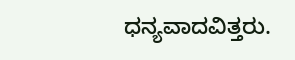ಧನ್ಯವಾದವಿತ್ತರು.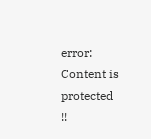error: Content is protected !!